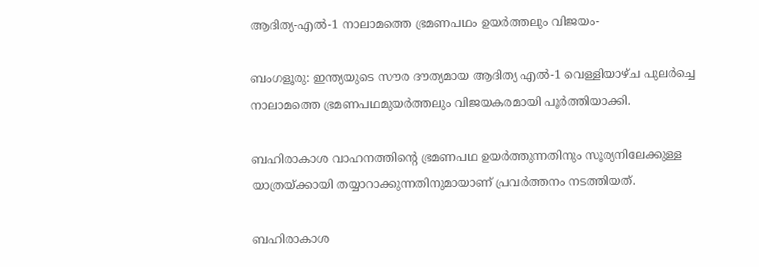ആദിത്യ-എല്‍-1 നാലാമത്തെ ഭ്രമണപഥം ഉയര്‍ത്തലും വിജയം-

ബംഗളൂരു: ഇന്ത്യയുടെ സൗര ദൗത്യമായ ആദിത്യ എല്‍-1 വെള്ളിയാഴ്ച പുലര്‍ച്ചെ നാലാമത്തെ ഭ്രമണപഥമുയര്‍ത്തലും വിജയകരമായി പൂര്‍ത്തിയാക്കി.

ബഹിരാകാശ വാഹനത്തിന്റെ ഭ്രമണപഥ ഉയര്‍ത്തുന്നതിനും സൂര്യനിലേക്കുള്ള യാത്രയ്ക്കായി തയ്യാറാക്കുന്നതിനുമായാണ് പ്രവര്‍ത്തനം നടത്തിയത്.

ബഹിരാകാശ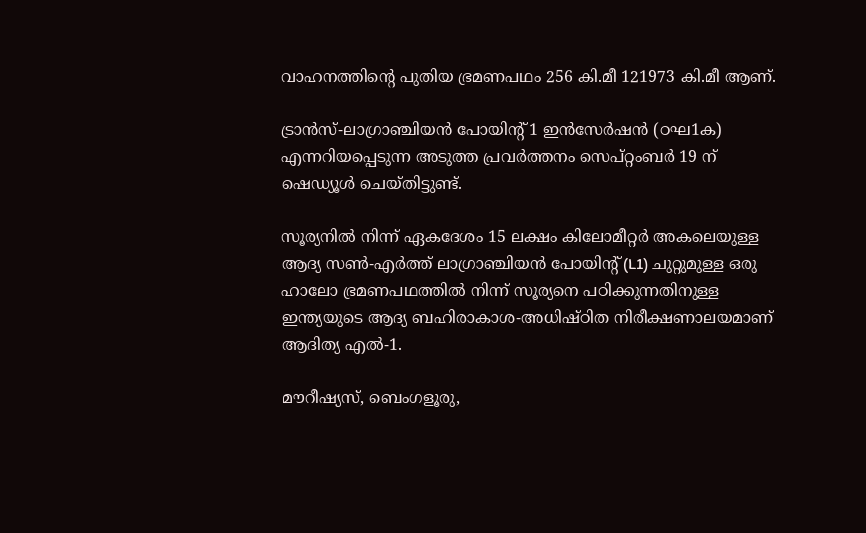വാഹനത്തിന്റെ പുതിയ ഭ്രമണപഥം 256 കി.മീ 121973 കി.മീ ആണ്.

ട്രാന്‍സ്-ലാഗ്രാഞ്ചിയന്‍ പോയിന്റ് 1 ഇന്‍സേര്‍ഷന്‍ (ഠഘ1ക) എന്നറിയപ്പെടുന്ന അടുത്ത പ്രവര്‍ത്തനം സെപ്റ്റംബര്‍ 19 ന് ഷെഡ്യൂള്‍ ചെയ്തിട്ടുണ്ട്.

സൂര്യനില്‍ നിന്ന് ഏകദേശം 15 ലക്ഷം കിലോമീറ്റര്‍ അകലെയുള്ള ആദ്യ സണ്‍-എര്‍ത്ത് ലാഗ്രാഞ്ചിയന്‍ പോയിന്റ് (L1) ചുറ്റുമുള്ള ഒരു ഹാലോ ഭ്രമണപഥത്തില്‍ നിന്ന് സൂര്യനെ പഠിക്കുന്നതിനുള്ള ഇന്ത്യയുടെ ആദ്യ ബഹിരാകാശ-അധിഷ്ഠിത നിരീക്ഷണാലയമാണ് ആദിത്യ എല്‍-1.

മൗറീഷ്യസ്, ബെംഗളൂരു,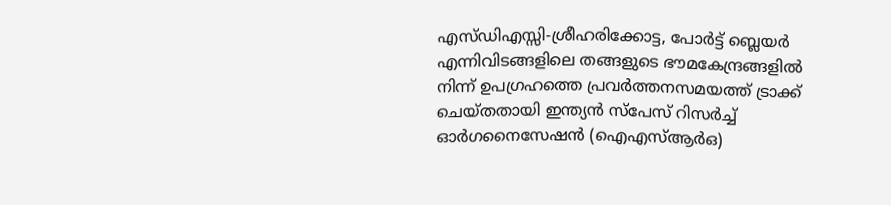എസ്ഡിഎസ്സി-ശ്രീഹരിക്കോട്ട, പോര്‍ട്ട് ബ്ലെയര്‍ എന്നിവിടങ്ങളിലെ തങ്ങളുടെ ഭൗമകേന്ദ്രങ്ങളില്‍ നിന്ന് ഉപഗ്രഹത്തെ പ്രവര്‍ത്തനസമയത്ത് ട്രാക്ക് ചെയ്തതായി ഇന്ത്യന്‍ സ്‌പേസ് റിസര്‍ച്ച് ഓര്‍ഗനൈസേഷന്‍ (ഐഎസ്ആര്‍ഒ)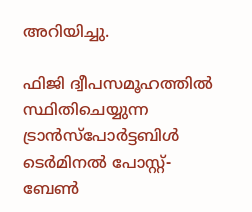അറിയിച്ചു.

ഫിജി ദ്വീപസമൂഹത്തില്‍ സ്ഥിതിചെയ്യുന്ന ട്രാന്‍സ്പോര്‍ട്ടബിള്‍ ടെര്‍മിനല്‍ പോസ്റ്റ്-ബേണ്‍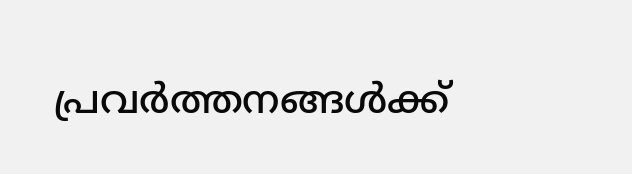പ്രവര്‍ത്തനങ്ങള്‍ക്ക്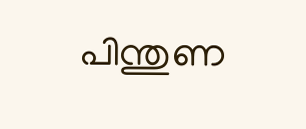പിന്തുണ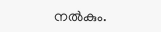നല്‍കും.